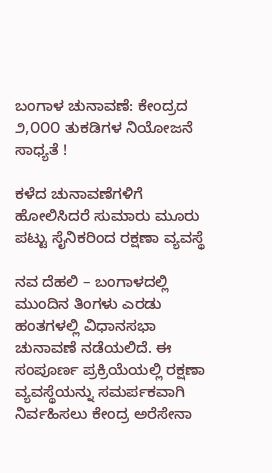ಬಂಗಾಳ ಚುನಾವಣೆ: ಕೇಂದ್ರದ ೨,೦೦೦ ತುಕಡಿಗಳ ನಿಯೋಜನೆ ಸಾಧ್ಯತೆ !

ಕಳೆದ ಚುನಾವಣೆಗಳಿಗೆ ಹೋಲಿಸಿದರೆ ಸುಮಾರು ಮೂರು ಪಟ್ಟು ಸೈನಿಕರಿಂದ ರಕ್ಷಣಾ ವ್ಯವಸ್ಥೆ

ನವ ದೆಹಲಿ – ಬಂಗಾಳದಲ್ಲಿ ಮುಂದಿನ ತಿಂಗಳು ಎರಡು ಹಂತಗಳಲ್ಲಿ ವಿಧಾನಸಭಾ ಚುನಾವಣೆ ನಡೆಯಲಿದೆ. ಈ ಸಂಪೂರ್ಣ ಪ್ರಕ್ರಿಯೆಯಲ್ಲಿ ರಕ್ಷಣಾ ವ್ಯವಸ್ಥೆಯನ್ನು ಸಮರ್ಪಕವಾಗಿ ನಿರ್ವಹಿಸಲು ಕೇಂದ್ರ ಅರೆಸೇನಾ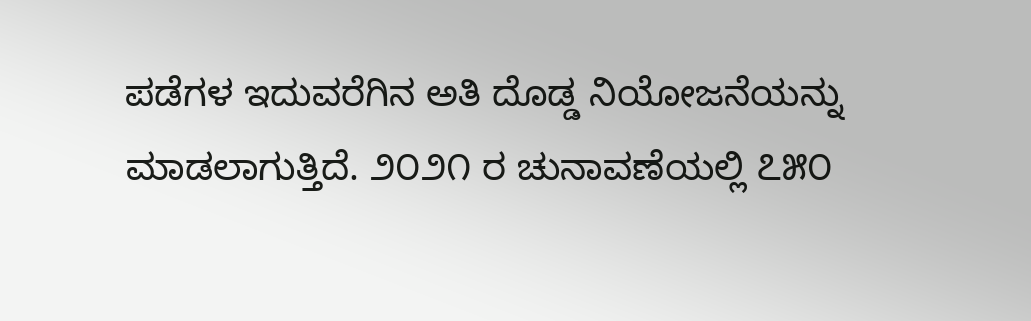ಪಡೆಗಳ ಇದುವರೆಗಿನ ಅತಿ ದೊಡ್ಡ ನಿಯೋಜನೆಯನ್ನು ಮಾಡಲಾಗುತ್ತಿದೆ. ೨೦೨೧ ರ ಚುನಾವಣೆಯಲ್ಲಿ ೭೫೦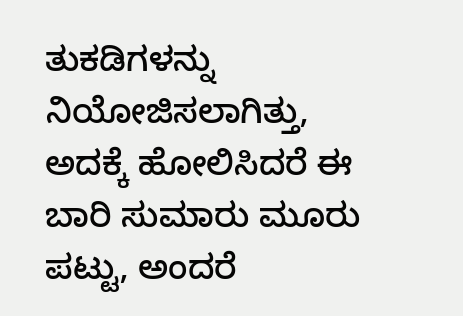ತುಕಡಿಗಳನ್ನು ನಿಯೋಜಿಸಲಾಗಿತ್ತು, ಅದಕ್ಕೆ ಹೋಲಿಸಿದರೆ ಈ ಬಾರಿ ಸುಮಾರು ಮೂರು ಪಟ್ಟು, ಅಂದರೆ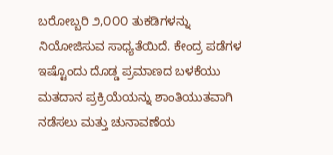ಬರೋಬ್ಬರಿ ೨,೦೦೦ ತುಕಡಿಗಳನ್ನು ನಿಯೋಜಿಸುವ ಸಾಧ್ಯತೆಯಿದೆ. ಕೇಂದ್ರ ಪಡೆಗಳ ಇಷ್ಟೊಂದು ದೊಡ್ಡ ಪ್ರಮಾಣದ ಬಳಕೆಯು ಮತದಾನ ಪ್ರಕ್ರಿಯೆಯನ್ನು ಶಾಂತಿಯುತವಾಗಿ ನಡೆಸಲು ಮತ್ತು ಚುನಾವಣೆಯ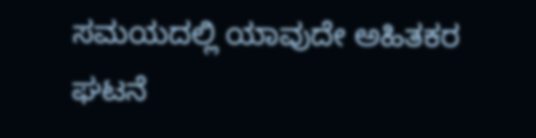ಸಮಯದಲ್ಲಿ ಯಾವುದೇ ಅಹಿತಕರ ಘಟನೆ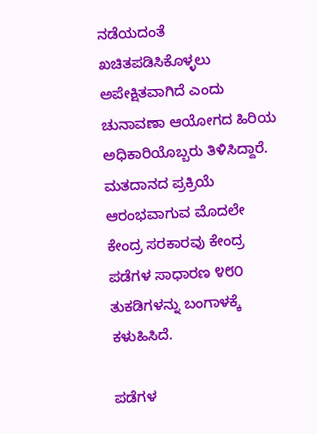ನಡೆಯದಂತೆ ಖಚಿತಪಡಿಸಿಕೊಳ್ಳಲು ಅಪೇಕ್ಷಿತವಾಗಿದೆ ಎಂದು ಚುನಾವಣಾ ಆಯೋಗದ ಹಿರಿಯ ಅಧಿಕಾರಿಯೊಬ್ಬರು ತಿಳಿಸಿದ್ದಾರೆ. ಮತದಾನದ ಪ್ರಕ್ರಿಯೆ ಆರಂಭವಾಗುವ ಮೊದಲೇ ಕೇಂದ್ರ ಸರಕಾರವು ಕೇಂದ್ರ ಪಡೆಗಳ ಸಾಧಾರಣ ೪೮೦ ತುಕಡಿಗಳನ್ನು ಬಂಗಾಳಕ್ಕೆ ಕಳುಹಿಸಿದೆ.

ಪಡೆಗಳ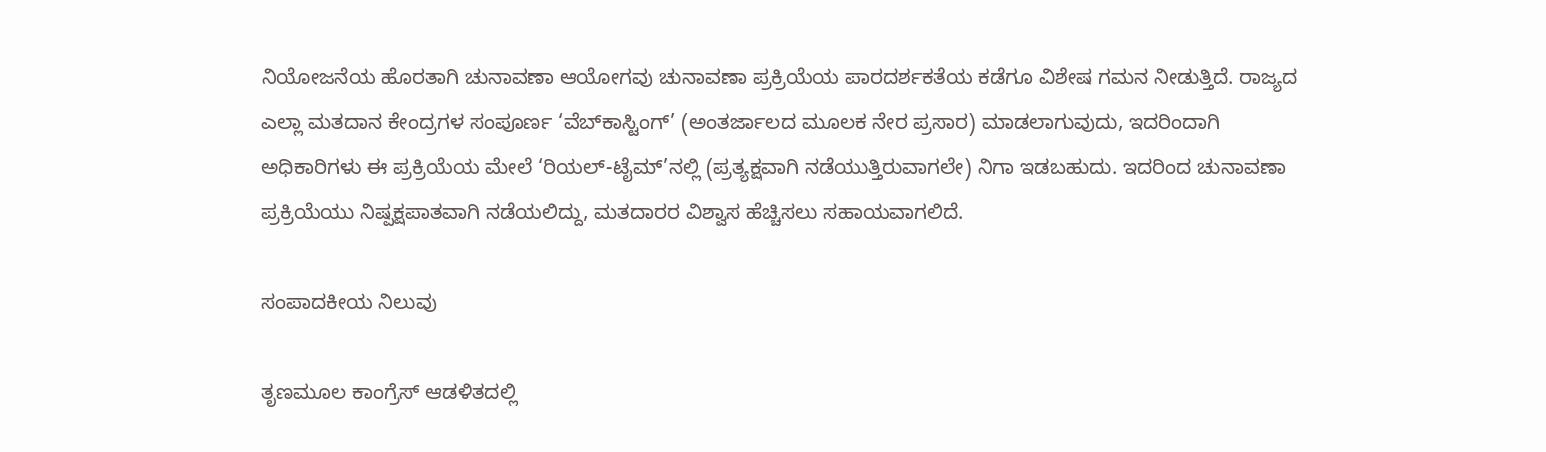ನಿಯೋಜನೆಯ ಹೊರತಾಗಿ ಚುನಾವಣಾ ಆಯೋಗವು ಚುನಾವಣಾ ಪ್ರಕ್ರಿಯೆಯ ಪಾರದರ್ಶಕತೆಯ ಕಡೆಗೂ ವಿಶೇಷ ಗಮನ ನೀಡುತ್ತಿದೆ. ರಾಜ್ಯದ ಎಲ್ಲಾ ಮತದಾನ ಕೇಂದ್ರಗಳ ಸಂಪೂರ್ಣ ‘ವೆಬ್‌ಕಾಸ್ಟಿಂಗ್’ (ಅಂತರ್ಜಾಲದ ಮೂಲಕ ನೇರ ಪ್ರಸಾರ) ಮಾಡಲಾಗುವುದು, ಇದರಿಂದಾಗಿ ಅಧಿಕಾರಿಗಳು ಈ ಪ್ರಕ್ರಿಯೆಯ ಮೇಲೆ ‘ರಿಯಲ್-ಟೈಮ್’ನಲ್ಲಿ (ಪ್ರತ್ಯಕ್ಷವಾಗಿ ನಡೆಯುತ್ತಿರುವಾಗಲೇ) ನಿಗಾ ಇಡಬಹುದು. ಇದರಿಂದ ಚುನಾವಣಾ ಪ್ರಕ್ರಿಯೆಯು ನಿಷ್ಪಕ್ಷಪಾತವಾಗಿ ನಡೆಯಲಿದ್ದು, ಮತದಾರರ ವಿಶ್ವಾಸ ಹೆಚ್ಚಿಸಲು ಸಹಾಯವಾಗಲಿದೆ.

ಸಂಪಾದಕೀಯ ನಿಲುವು

ತೃಣಮೂಲ ಕಾಂಗ್ರೆಸ್ ಆಡಳಿತದಲ್ಲಿ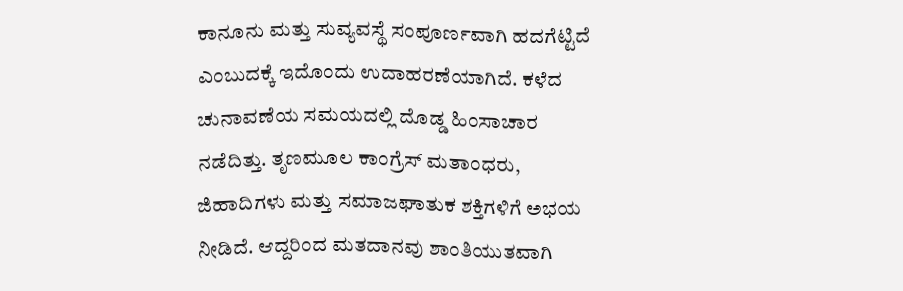ಕಾನೂನು ಮತ್ತು ಸುವ್ಯವಸ್ಥೆ ಸಂಪೂರ್ಣವಾಗಿ ಹದಗೆಟ್ಟಿದೆ ಎಂಬುದಕ್ಕೆ ಇದೊಂದು ಉದಾಹರಣೆಯಾಗಿದೆ. ಕಳೆದ ಚುನಾವಣೆಯ ಸಮಯದಲ್ಲಿ ದೊಡ್ಡ ಹಿಂಸಾಚಾರ ನಡೆದಿತ್ತು. ತೃಣಮೂಲ ಕಾಂಗ್ರೆಸ್ ಮತಾಂಧರು, ಜಿಹಾದಿಗಳು ಮತ್ತು ಸಮಾಜಘಾತುಕ ಶಕ್ತಿಗಳಿಗೆ ಅಭಯ ನೀಡಿದೆ. ಆದ್ದರಿಂದ ಮತದಾನವು ಶಾಂತಿಯುತವಾಗಿ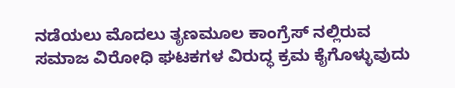ನಡೆಯಲು ಮೊದಲು ತೃಣಮೂಲ ಕಾಂಗ್ರೆಸ್‌ ನಲ್ಲಿರುವ ಸಮಾಜ ವಿರೋಧಿ ಘಟಕಗಳ ವಿರುದ್ಧ ಕ್ರಮ ಕೈಗೊಳ್ಳುವುದು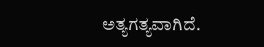ಅತ್ಯಗತ್ಯವಾಗಿದೆ.